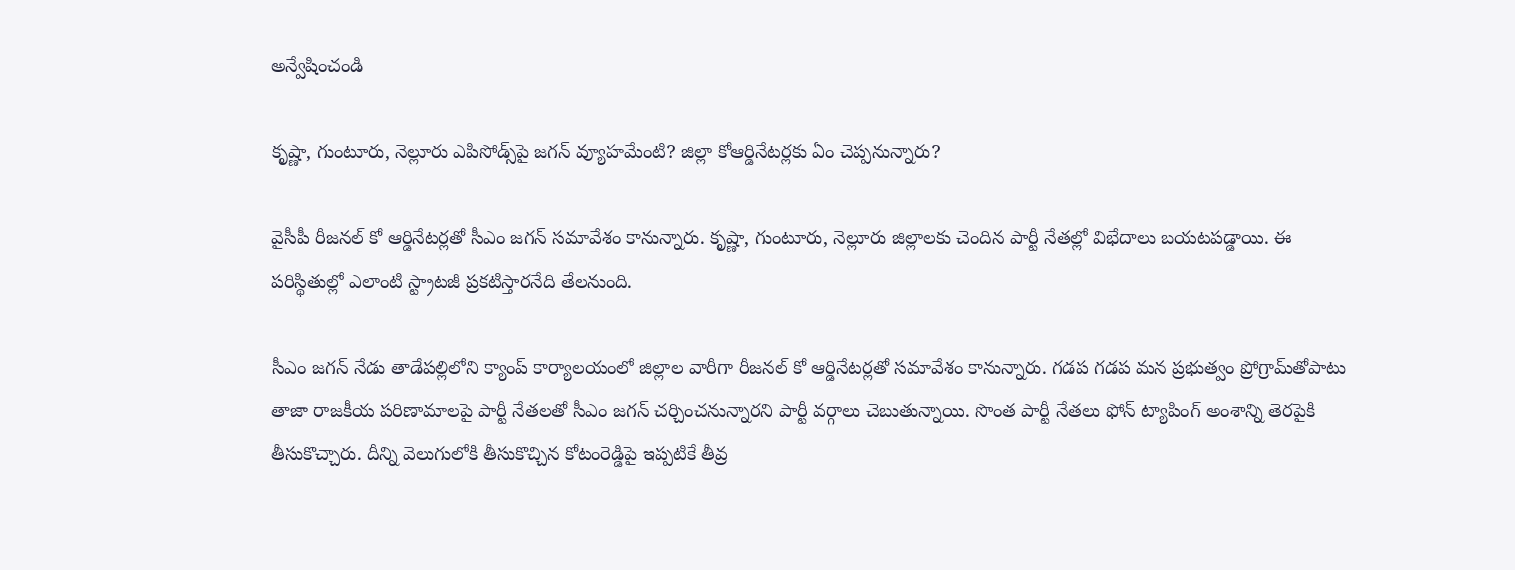అన్వేషించండి

కృష్ణా, గుంటూరు, నెల్లూరు ఎపిసోడ్స్‌పై జగన్ వ్యూహమేంటి? జిల్లా కోఆర్డినేటర్లకు ఏం చెప్పనున్నారు?

వైసీపీ రీజనల్ కో ఆర్డినేటర్లతో సీఎం జగన్ సమావేశం కానున్నారు. కృష్ణా, గుంటూరు, నెల్లూరు జిల్లాలకు చెందిన పార్టీ నేతల్లో విభేదాలు బయటపడ్డాయి. ఈ పరిస్థితుల్లో ఎలాంటి స్ట్రాటజీ ప్రకటిస్తారనేది తేలనుంది.

సీఎం జగన్ నేడు తాడేపల్లిలోని క్యాంప్ కార్యాలయంలో జిల్లాల వారీగా రీజనల్ కో ఆర్డినేటర్లతో సమావేశం కానున్నారు. గడప గడప మన ప్రభుత్వం ప్రోగ్రామ్‌తోపాటు తాజా రాజకీయ పరిణామాలపై పార్టీ నేతలతో సీఎం జగన్ చర్చించనున్నారని పార్టీ వర్గాలు చెబుతున్నాయి. సొంత పార్టీ నేతలు ఫోన్ ట్యాపింగ్ అంశాన్ని తెరపైకి తీసుకొచ్చారు. దీన్ని వెలుగులోకి తీసుకొచ్చిన కోటంరెడ్డిపై ఇప్పటికే తీవ్ర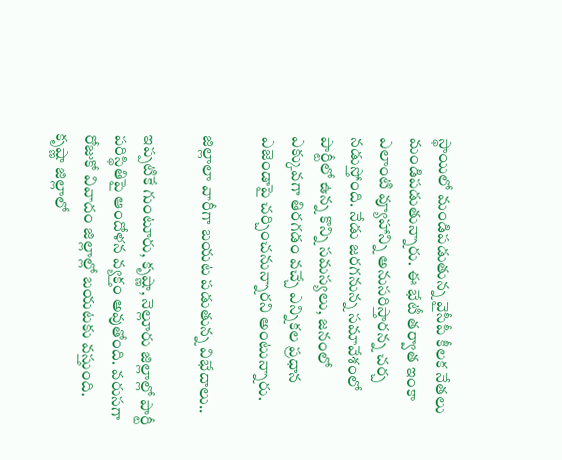స్థాయిలో మండిపడుతున్న వైసీపీ కీలక నేతలు మండిపడుతున్నారు. ఈ భేటీ తర్వాత ఇంకా ఎలాంటి వ్యూహాన్ని అనుసరిస్తారన్న చర్చ నడుస్తోంది. నేడు జరగనున్న సమావేశంలో పార్టీలో ఉన్న కొన్ని సమస్యలు, జనంలో ఎక్కువగా తిరగడం వచ్చే ఎన్నికల ప్రధాన ఎజెండాపై చర్చించనున్నారని అంటున్నారు.

జిల్లాలా వారీగా బయట పడుతున్న విభేదాలు..

ఇప్పటికే గుంటూరు, కృష్ణా, నెల్లూరు జిల్లాల్లో పార్టీ పరిస్థితిపై ఆందోళన వ్యక్తం అవుతోంది. వరుసగా రోజుకో వివాదం జిల్లాల్లో బయటకు వస్తుంది. కృష్ణా జిల్లాలో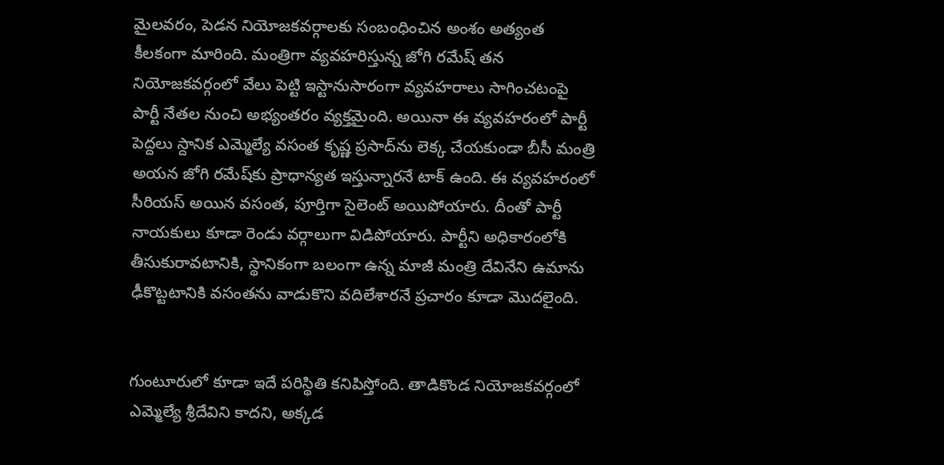మైలవరం, పెడన నియోజకవర్గాలకు సంబంధించిన అంశం అత్యంత కీలకంగా మారింది. మంత్రిగా వ్యవహరిస్తున్న జోగి రమేష్ తన నియోజకవర్గంలో వేలు పెట్టి ఇస్టానుసారంగా వ్యవహరాలు సాగించటంపై పార్టీ నేతల నుంచి అభ్యంతరం వ్యక్తమైంది. అయినా ఈ వ్యవహరంలో పార్టీ పెద్దలు స్దానిక ఎమ్మెల్యే వసంత కృష్ణ ప్రసాద్‌ను లెక్క చేయకుండా బీసీ మంత్రి అయన జోగి రమేష్‌కు ప్రాధాన్యత ఇస్తున్నారనే టాక్ ఉంది. ఈ వ్యవహరంలో సీరియస్ అయిన వసంత, పూర్తిగా సైలెంట్ అయిపోయారు. దీంతో పార్టీ నాయకులు కూడా రెండు వర్గాలుగా విడిపోయారు. పార్టీని అధికారంలోకి తీసుకురావటానికి, స్థానికంగా బలంగా ఉన్న మాజీ మంత్రి దేవినేని ఉమాను ఢీకొట్టటానికి వసంతను వాడుకొని వదిలేశారనే ప్రచారం కూడా మొదలైంది.


గుంటూరులో కూడా ఇదే పరిస్థితి కనిపిస్తోంది. తాడికొండ నియోజకవర్గంలో ఎమ్మెల్యే శ్రీదేవిని కాదని, అక్కడ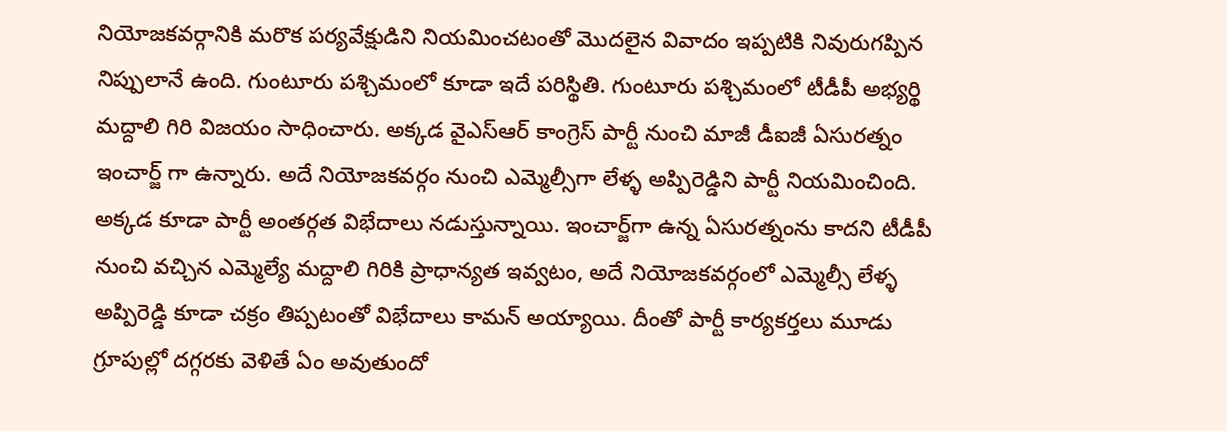నియోజకవర్గానికి మరొక పర్యవేక్షుడిని నియమించటంతో మొదలైన వివాదం ఇప్పటికి నివురుగప్పిన నిప్పులానే ఉంది. గుంటూరు పశ్చిమంలో కూడా ఇదే పరిస్థితి. గుంటూరు పశ్చిమంలో టీడీపీ అభ్యర్థి మద్దాలి గిరి విజయం సాధించారు. అక్కడ వైఎస్ఆర్ కాంగ్రెస్ పార్టీ నుంచి మాజీ డీఐజీ ఏసురత్నం ఇంచార్జ్ గా ఉన్నారు. అదే నియోజకవర్గం నుంచి ఎమ్మెల్సీగా లేళ్ళ అప్పిరెడ్డిని పార్టీ నియమించింది. అక్కడ కూడా పార్టీ అంతర్గత విభేదాలు నడుస్తున్నాయి. ఇంచార్జ్‌గా ఉన్న ఏసురత్నంను కాదని టీడీపీ నుంచి వచ్చిన ఎమ్మెల్యే మద్దాలి గిరికి ప్రాధాన్యత ఇవ్వటం, అదే నియోజకవర్గంలో ఎమ్మెల్సీ లేళ్ళ అప్పిరెడ్డి కూడా చక్రం తిప్పటంతో విభేదాలు కామన్ అయ్యాయి. దీంతో పార్టీ కార్యకర్తలు మూడు గ్రూపుల్లో దగ్గరకు వెళితే ఏం అవుతుందో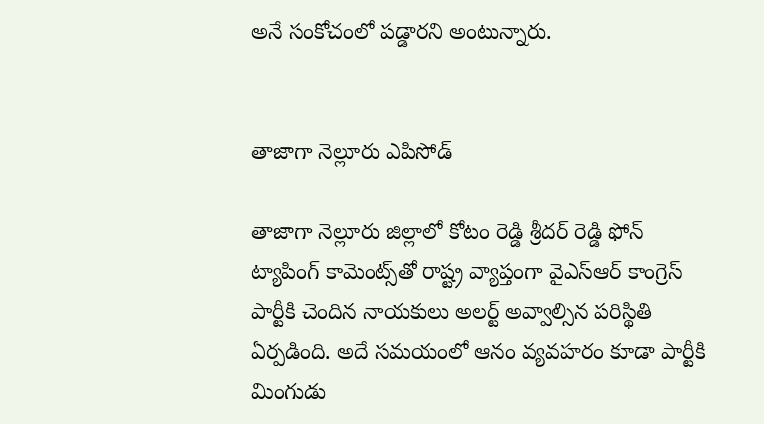అనే సంకోచంలో పడ్డారని అంటున్నారు.


తాజాగా నెల్లూరు ఎపిసోడ్

తాజాగా నెల్లూరు జిల్లాలో కోటం రెడ్డి శ్రీదర్ రెడ్డి ఫోన్ ట్యాపింగ్ కామెంట్స్‌తో రాష్ట్ర వ్యాప్తంగా వైఎస్ఆర్ కాంగ్రెస్ పార్టీకి చెందిన నాయకులు అలర్ట్ అవ్వాల్సిన పరిస్థితి ఏర్పడింది. అదే సమయంలో ఆనం వ్యవహరం కూడా పార్టీకి మింగుడు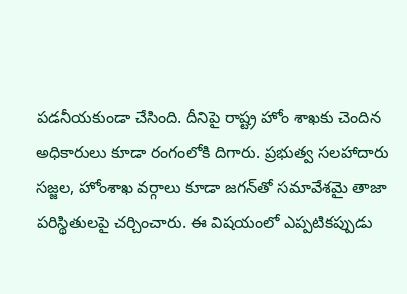పడనీయకుండా చేసింది. దీనిపై రాష్ట్ర హోం శాఖకు చెందిన అధికారులు కూడా రంగంలోకి దిగారు. ప్రభుత్వ సలహాదారు సజ్జల, హోంశాఖ వర్గాలు కూడా జగన్‌తో సమావేశమై తాజా పరిస్థితులపై చర్చించారు. ఈ విషయంలో ఎప్పటికప్పుడు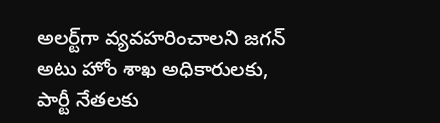అలర్ట్‌గా వ్యవహరించాలని జగన్ అటు హోం శాఖ అధికారులకు, పార్టీ నేతలకు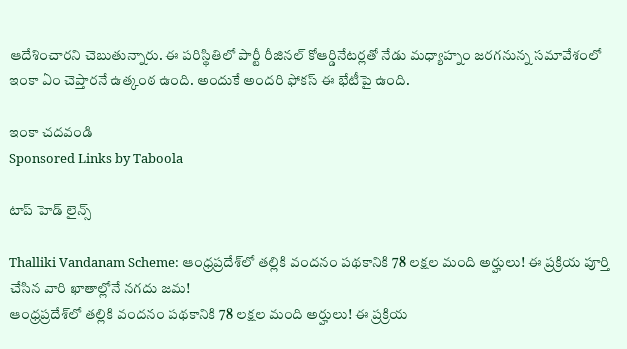ఆదేశించారని చెబుతున్నారు. ఈ పరిస్థితిలో పార్టీ రీజినల్ కోఆర్డినేటర్లతో నేడు మధ్యాహ్నం జరగనున్న సమావేశంలో ఇంకా ఏం చెప్తారనే ఉత్కంఠ ఉంది. అందుకే అందరి ఫోకస్ ఈ భేటీపై ఉంది.

ఇంకా చదవండి
Sponsored Links by Taboola

టాప్ హెడ్ లైన్స్

Thalliki Vandanam Scheme: ఆంధ్రప్రదేశ్‌లో తల్లికి వందనం పథకానికి 78 లక్షల మంది అర్హులు! ఈ ప్రక్రియ పూర్తి చేసిన వారి ఖాతాల్లోనే నగదు జమ!
ఆంధ్రప్రదేశ్‌లో తల్లికి వందనం పథకానికి 78 లక్షల మంది అర్హులు! ఈ ప్రక్రియ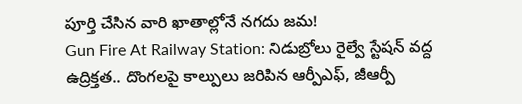పూర్తి చేసిన వారి ఖాతాల్లోనే నగదు జమ!
Gun Fire At Railway Station: నిడుబ్రోలు రైల్వే స్టేషన్ వద్ద ఉద్రిక్తత.. దొంగలపై కాల్పులు జరిపిన ఆర్పీఎఫ్, జీఆర్పీ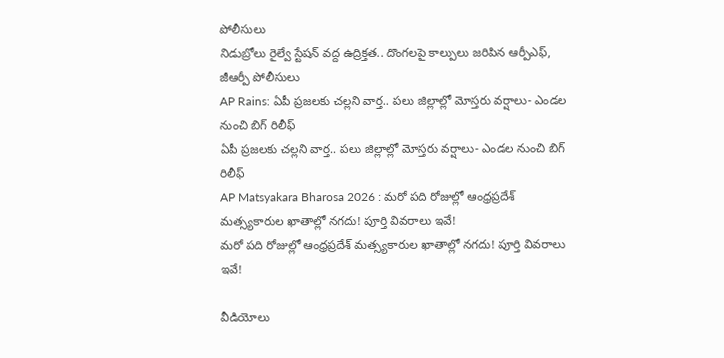పోలీసులు
నిడుబ్రోలు రైల్వే స్టేషన్ వద్ద ఉద్రిక్తత.. దొంగలపై కాల్పులు జరిపిన ఆర్పీఎఫ్, జీఆర్పీ పోలీసులు
AP Rains: ఏపీ ప్రజలకు చల్లని వార్త.. పలు జిల్లాల్లో మోస్తరు వర్షాలు- ఎండల నుంచి బిగ్ రిలీఫ్
ఏపీ ప్రజలకు చల్లని వార్త.. పలు జిల్లాల్లో మోస్తరు వర్షాలు- ఎండల నుంచి బిగ్ రిలీఫ్
AP Matsyakara Bharosa 2026 : మరో పది రోజుల్లో ఆంధ్రప్రదేశ్‌ మత్స్యకారుల ఖాతాల్లో నగదు! పూర్తి వివరాలు ఇవే!
మరో పది రోజుల్లో ఆంధ్రప్రదేశ్‌ మత్స్యకారుల ఖాతాల్లో నగదు! పూర్తి వివరాలు ఇవే!

వీడియోలు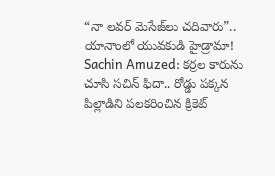“నా లవర్ మెసేజ్‌లు చదివారు”.. యానాంలో యువకుడి హైడ్రామా!
Sachin Amuzed: కర్రల కారును చూసి సచిన్ ఫిదా.. రోడ్డు పక్కన పిల్లాడిని పలకరించిన క్రికెట్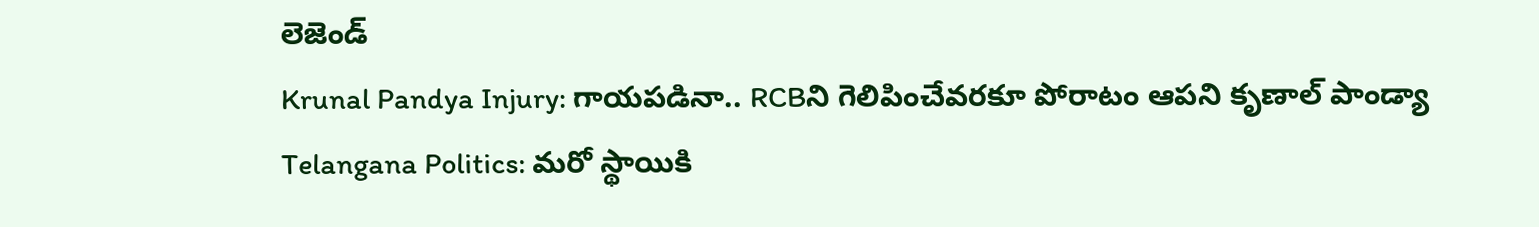లెజెండ్
Krunal Pandya Injury: గాయపడినా.. RCBని గెలిపించేవరకూ పోరాటం ఆపని కృణాల్ పాండ్యా
Telangana Politics: మరో స్థాయికి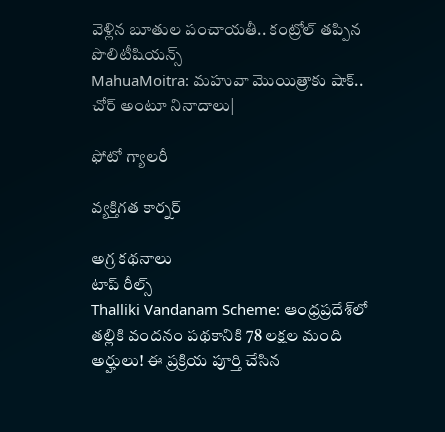వెళ్లిన బూతుల పంచాయతీ.. కంట్రోల్ తప్పిన పొలిటీషియన్స్
MahuaMoitra: మహువా మొయిత్రాకు షాక్.. చోర్ అంటూ నినాదాలు|

ఫోటో గ్యాలరీ

వ్యక్తిగత కార్నర్

అగ్ర కథనాలు
టాప్ రీల్స్
Thalliki Vandanam Scheme: ఆంధ్రప్రదేశ్‌లో తల్లికి వందనం పథకానికి 78 లక్షల మంది అర్హులు! ఈ ప్రక్రియ పూర్తి చేసిన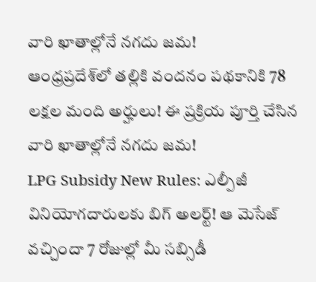వారి ఖాతాల్లోనే నగదు జమ!
ఆంధ్రప్రదేశ్‌లో తల్లికి వందనం పథకానికి 78 లక్షల మంది అర్హులు! ఈ ప్రక్రియ పూర్తి చేసిన వారి ఖాతాల్లోనే నగదు జమ!
LPG Subsidy New Rules: ఎల్పీజీ వినియోగదారులకు బిగ్ అలర్ట్! ఆ మెసేజ్ వచ్చిందా 7 రోజుల్లో మీ సబ్సిడీ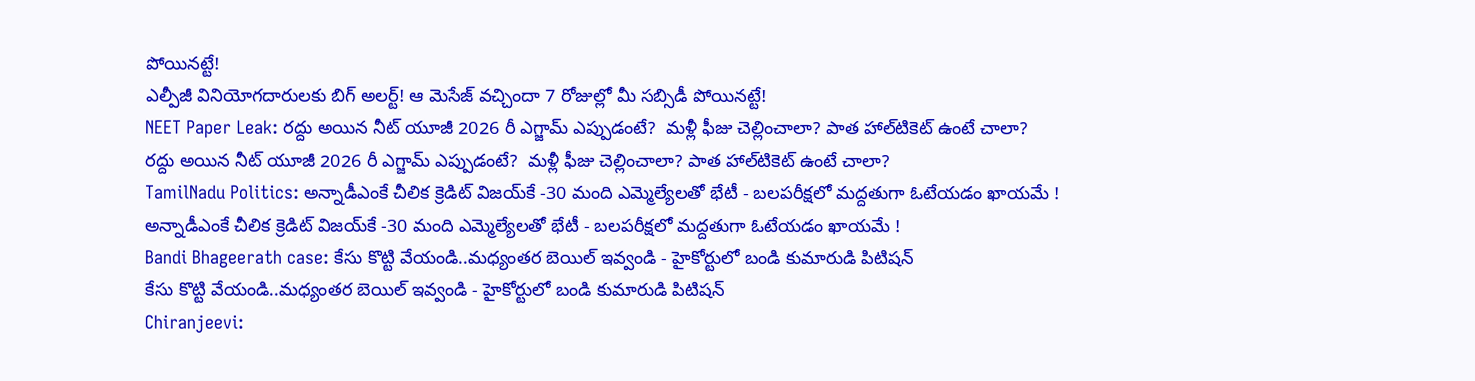పోయినట్టే!
ఎల్పీజీ వినియోగదారులకు బిగ్ అలర్ట్! ఆ మెసేజ్ వచ్చిందా 7 రోజుల్లో మీ సబ్సిడీ పోయినట్టే!
NEET Paper Leak: రద్దు అయిన నీట్ యూజీ 2026 రీ ఎగ్జామ్‌ ఎప్పుడంటే?  మళ్లీ ఫీజు చెల్లించాలా? పాత హాల్‌టికెట్‌ ఉంటే చాలా?
రద్దు అయిన నీట్ యూజీ 2026 రీ ఎగ్జామ్‌ ఎప్పుడంటే?  మళ్లీ ఫీజు చెల్లించాలా? పాత హాల్‌టికెట్‌ ఉంటే చాలా?
TamilNadu Politics: అన్నాడీఎంకే చీలిక క్రెడిట్ విజయ్‌కే -30 మంది ఎమ్మెల్యేలతో భేటీ - బలపరీక్షలో మద్దతుగా ఓటేయడం ఖాయమే !
అన్నాడీఎంకే చీలిక క్రెడిట్ విజయ్‌కే -30 మంది ఎమ్మెల్యేలతో భేటీ - బలపరీక్షలో మద్దతుగా ఓటేయడం ఖాయమే !
Bandi Bhageerath case: కేసు కొట్టి వేయండి..మధ్యంతర బెయిల్ ఇవ్వండి - హైకోర్టులో బండి కుమారుడి పిటిషన్
కేసు కొట్టి వేయండి..మధ్యంతర బెయిల్ ఇవ్వండి - హైకోర్టులో బండి కుమారుడి పిటిషన్
Chiranjeevi: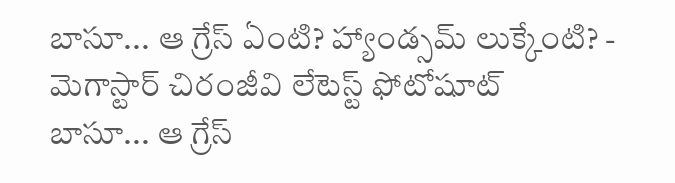బాసూ... ఆ గ్రేస్ ఏంటి? హ్యాండ్సమ్ లుక్కేంటి? - మెగాస్టార్ చిరంజీవి లేటెస్ట్ ఫోటోషూట్
బాసూ... ఆ గ్రేస్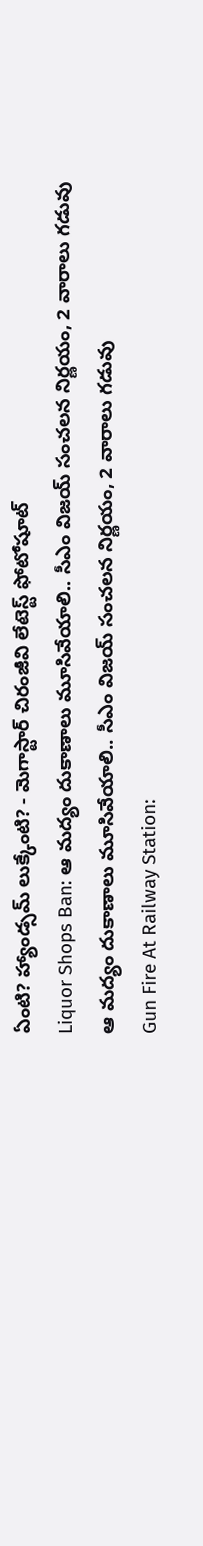ఏంటి? హ్యాండ్సమ్ లుక్కేంటి? - మెగాస్టార్ చిరంజీవి లేటెస్ట్ ఫోటోషూట్
Liquor Shops Ban: ఆ మద్యం దుకాణాలు మూసివేయాలి.. సీఎం విజయ్ సంచలన నిర్ణయం, 2 వారాలు గడువు
ఆ మద్యం దుకాణాలు మూసివేయాలి.. సీఎం విజయ్ సంచలన నిర్ణయం, 2 వారాలు గడువు
Gun Fire At Railway Station: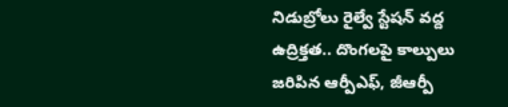నిడుబ్రోలు రైల్వే స్టేషన్ వద్ద ఉద్రిక్తత.. దొంగలపై కాల్పులు జరిపిన ఆర్పీఎఫ్, జీఆర్పీ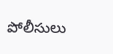పోలీసులు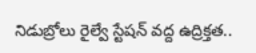నిడుబ్రోలు రైల్వే స్టేషన్ వద్ద ఉద్రిక్తత..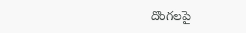దొంగలపై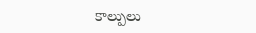కాల్పులు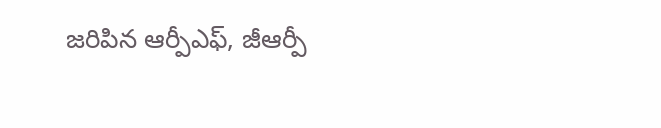జరిపిన ఆర్పీఎఫ్, జీఆర్పీ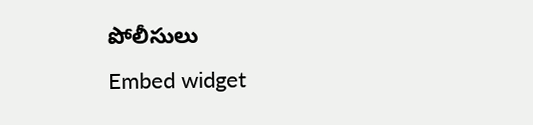పోలీసులు
Embed widget